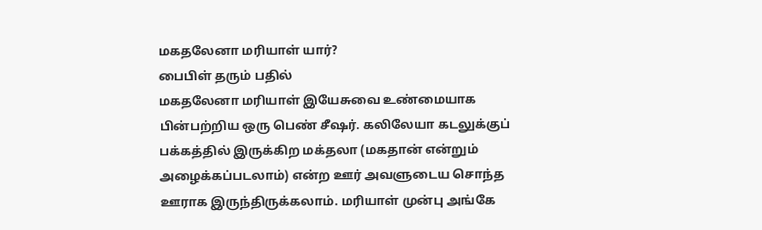மகதலேனா மரியாள் யார்?
பைபிள் தரும் பதில்
மகதலேனா மரியாள் இயேசுவை உண்மையாக பின்பற்றிய ஒரு பெண் சீஷர். கலிலேயா கடலுக்குப் பக்கத்தில் இருக்கிற மக்தலா (மகதான் என்றும் அழைக்கப்படலாம்) என்ற ஊர் அவளுடைய சொந்த ஊராக இருந்திருக்கலாம். மரியாள் முன்பு அங்கே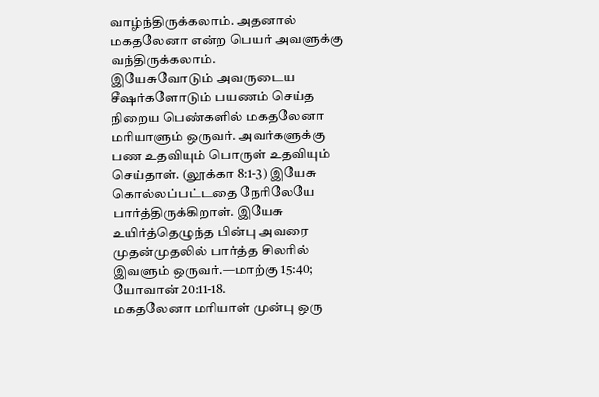வாழ்ந்திருக்கலாம். அதனால் மகதலேனா என்ற பெயர் அவளுக்கு வந்திருக்கலாம்.
இயேசுவோடும் அவருடைய சீஷர்களோடும் பயணம் செய்த நிறைய பெண்களில் மகதலேனா மரியாளும் ஒருவர். அவர்களுக்கு பண உதவியும் பொருள் உதவியும் செய்தாள். (லூக்கா 8:1-3) இயேசு கொல்லப்பட்டதை நேரிலேயே பார்த்திருக்கிறாள். இயேசு உயிர்த்தெழுந்த பின்பு அவரை முதன்முதலில் பார்த்த சிலரில் இவளும் ஒருவர்.—மாற்கு 15:40; யோவான் 20:11-18.
மகதலேனா மரியாள் முன்பு ஒரு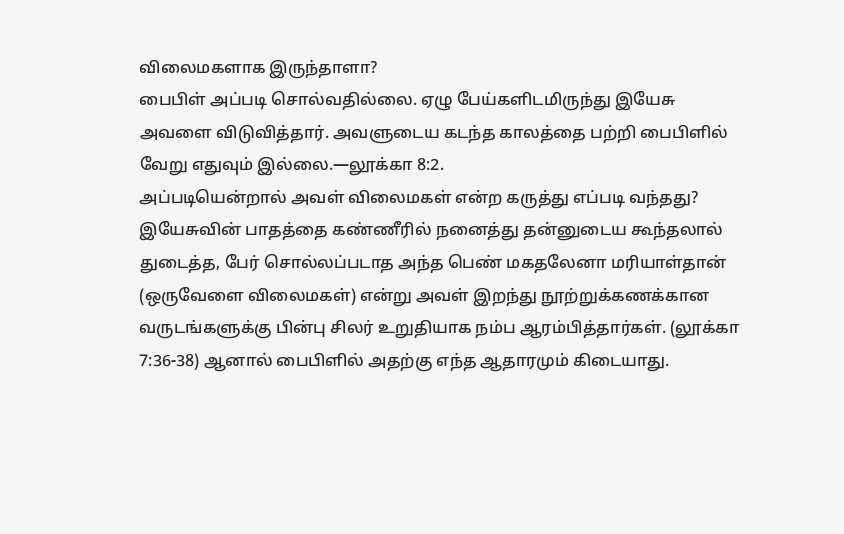விலைமகளாக இருந்தாளா?
பைபிள் அப்படி சொல்வதில்லை. ஏழு பேய்களிடமிருந்து இயேசு அவளை விடுவித்தார். அவளுடைய கடந்த காலத்தை பற்றி பைபிளில் வேறு எதுவும் இல்லை.—லூக்கா 8:2.
அப்படியென்றால் அவள் விலைமகள் என்ற கருத்து எப்படி வந்தது? இயேசுவின் பாதத்தை கண்ணீரில் நனைத்து தன்னுடைய கூந்தலால் துடைத்த, பேர் சொல்லப்படாத அந்த பெண் மகதலேனா மரியாள்தான் (ஒருவேளை விலைமகள்) என்று அவள் இறந்து நூற்றுக்கணக்கான வருடங்களுக்கு பின்பு சிலர் உறுதியாக நம்ப ஆரம்பித்தார்கள். (லூக்கா 7:36-38) ஆனால் பைபிளில் அதற்கு எந்த ஆதாரமும் கிடையாது.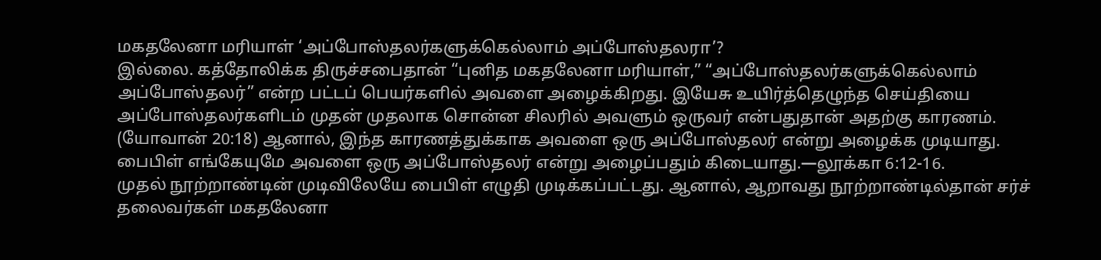மகதலேனா மரியாள் ‘அப்போஸ்தலர்களுக்கெல்லாம் அப்போஸ்தலரா’?
இல்லை. கத்தோலிக்க திருச்சபைதான் “புனித மகதலேனா மரியாள்,” “அப்போஸ்தலர்களுக்கெல்லாம் அப்போஸ்தலர்” என்ற பட்டப் பெயர்களில் அவளை அழைக்கிறது. இயேசு உயிர்த்தெழுந்த செய்தியை அப்போஸ்தலர்களிடம் முதன் முதலாக சொன்ன சிலரில் அவளும் ஒருவர் என்பதுதான் அதற்கு காரணம். (யோவான் 20:18) ஆனால், இந்த காரணத்துக்காக அவளை ஒரு அப்போஸ்தலர் என்று அழைக்க முடியாது. பைபிள் எங்கேயுமே அவளை ஒரு அப்போஸ்தலர் என்று அழைப்பதும் கிடையாது.—லூக்கா 6:12-16.
முதல் நூற்றாண்டின் முடிவிலேயே பைபிள் எழுதி முடிக்கப்பட்டது. ஆனால், ஆறாவது நூற்றாண்டில்தான் சர்ச் தலைவர்கள் மகதலேனா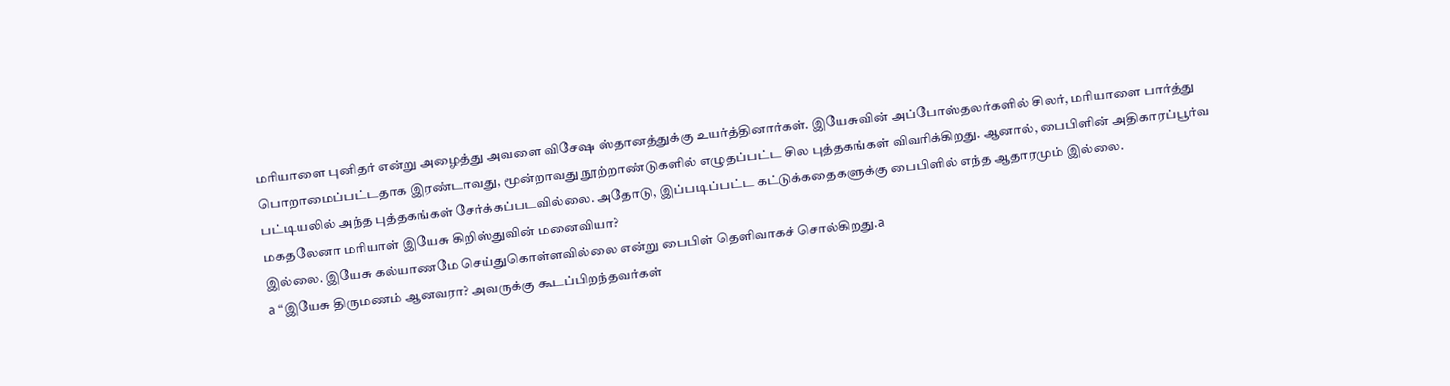மரியாளை புனிதர் என்று அழைத்து அவளை விசேஷ ஸ்தானத்துக்கு உயர்த்தினார்கள். இயேசுவின் அப்போஸ்தலர்களில் சிலர், மரியாளை பார்த்து பொறாமைப்பட்டதாக இரண்டாவது, மூன்றாவது நூற்றாண்டுகளில் எழுதப்பட்ட சில புத்தகங்கள் விவரிக்கிறது. ஆனால், பைபிளின் அதிகாரப்பூர்வ பட்டியலில் அந்த புத்தகங்கள் சேர்க்கப்படவில்லை. அதோடு, இப்படிப்பட்ட கட்டுக்கதைகளுக்கு பைபிளில் எந்த ஆதாரமும் இல்லை.
மகதலேனா மரியாள் இயேசு கிறிஸ்துவின் மனைவியா?
இல்லை. இயேசு கல்யாணமே செய்துகொள்ளவில்லை என்று பைபிள் தெளிவாகச் சொல்கிறது.a
a “இயேசு திருமணம் ஆனவரா? அவருக்கு கூடப்பிறந்தவர்கள்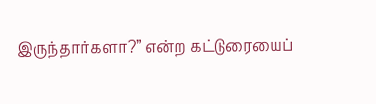இருந்தார்களா?” என்ற கட்டுரையைப்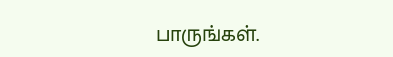பாருங்கள்.